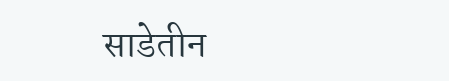साडेतीन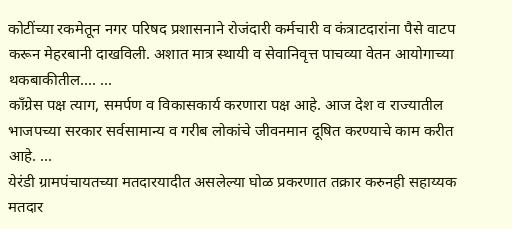कोटींच्या रकमेतून नगर परिषद प्रशासनाने रोजंदारी कर्मचारी व कंत्राटदारांना पैसे वाटप करून मेहरबानी दाखविली. अशात मात्र स्थायी व सेवानिवृत्त पाचव्या वेतन आयोगाच्या थकबाकीतील.... ...
काँग्रेस पक्ष त्याग, समर्पण व विकासकार्य करणारा पक्ष आहे. आज देश व राज्यातील भाजपच्या सरकार सर्वसामान्य व गरीब लोकांचे जीवनमान दूषित करण्याचे काम करीत आहे. ...
येरंडी ग्रामपंचायतच्या मतदारयादीत असलेल्या घोळ प्रकरणात तक्रार करुनही सहाय्यक मतदार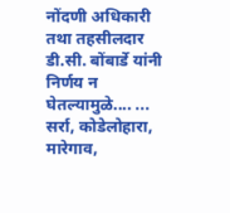नोंदणी अधिकारी तथा तहसीलदार डी.सी. बोंबार्डे यांनी निर्णय न घेतल्यामुळे.... ...
सर्रा, कोडेलोहारा, मारेगाव,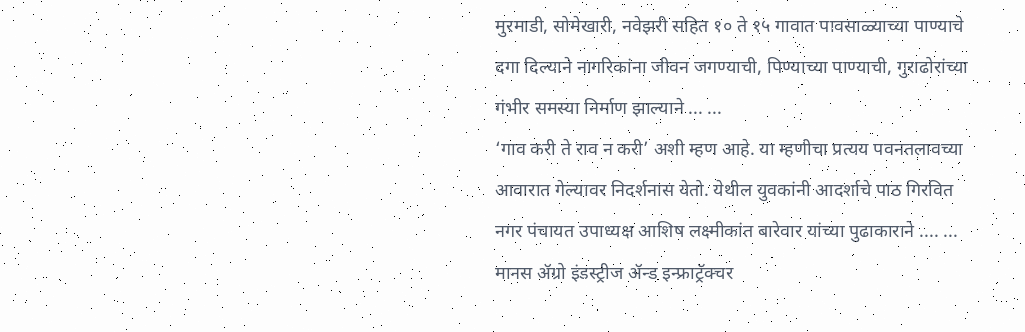मुरमाडी, सोमेखारी, नवेझरी सहित १० ते १५ गावात पावसाळ्याच्या पाण्याचे दगा दिल्याने नागरिकांना जीवन जगण्याची, पिण्याच्या पाण्याची, गुराढोरांच्या गंभीर समस्या निर्माण झाल्याने ... ...
‘गाव करी ते राव न करी’ अशी म्हण आहे. या म्हणीचा प्रत्यय पवनतलावच्या आवारात गेल्यावर निदर्शनास येतो. येथील युवकांनी आदर्शाचे पाठ गिरवित नगर पंचायत उपाध्यक्ष आशिष लक्ष्मीकांत बारेवार यांच्या पुढाकाराने .... ...
मानस ॲग्रो इंडस्ट्रीज ॲन्ड इन्फ्राट्रॅक्चर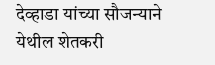देव्हाडा यांच्या सौजन्याने येथील शेतकरी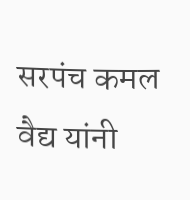सरपंच कमल वैद्य यांनी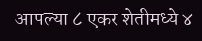आपल्या ८ एकर शेतीमध्ये ४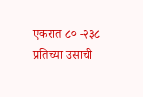एकरात ८० -२३८ प्रतिच्या उसाची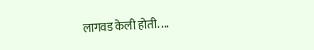लागवड केली होती. ...